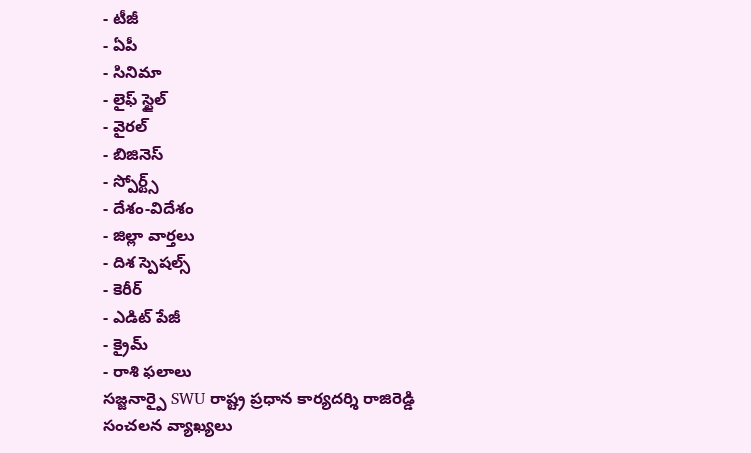- టీజీ
- ఏపీ
- సినిమా
- లైఫ్ స్టైల్
- వైరల్
- బిజినెస్
- స్పోర్ట్స్
- దేశం-విదేశం
- జిల్లా వార్తలు
- దిశ స్పెషల్స్
- కెరీర్
- ఎడిట్ పేజీ
- క్రైమ్
- రాశి ఫలాలు
సజ్జనార్పై SWU రాష్ట్ర ప్రధాన కార్యదర్శి రాజిరెడ్డి సంచలన వ్యాఖ్యలు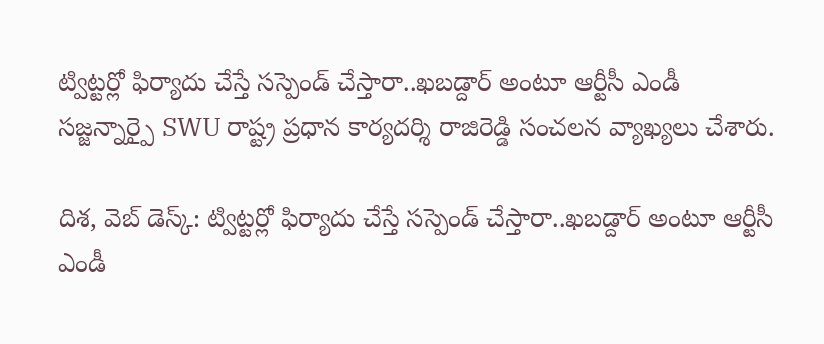ట్విట్టర్లో ఫిర్యాదు చేస్తే సస్పెండ్ చేస్తారా..ఖబడ్దార్ అంటూ ఆర్టీసీ ఎండీ సజ్జన్నార్పై SWU రాష్ట్ర ప్రధాన కార్యదర్శి రాజిరెడ్డి సంచలన వ్యాఖ్యలు చేశారు.

దిశ, వెబ్ డెస్క్: ట్విట్టర్లో ఫిర్యాదు చేస్తే సస్పెండ్ చేస్తారా..ఖబడ్దార్ అంటూ ఆర్టీసీ ఎండీ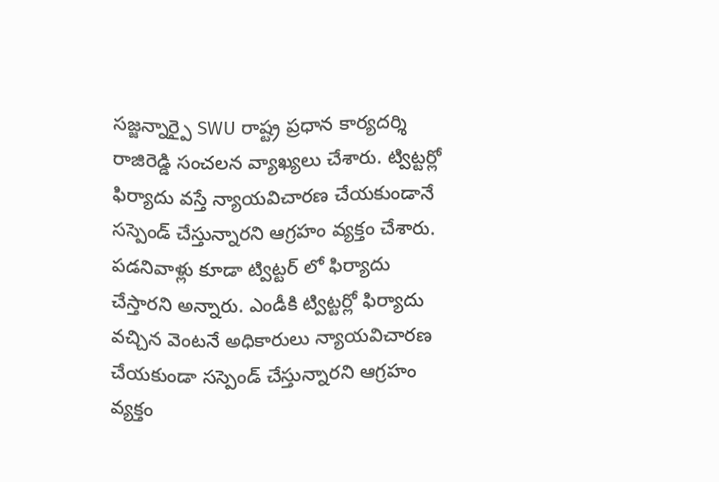సజ్జన్నార్పై SWU రాష్ట్ర ప్రధాన కార్యదర్శి రాజిరెడ్డి సంచలన వ్యాఖ్యలు చేశారు. ట్విట్టర్లో ఫిర్యాదు వస్తే న్యాయవిచారణ చేయకుండానే సస్పెండ్ చేస్తున్నారని ఆగ్రహం వ్యక్తం చేశారు. పడనివాళ్లు కూడా ట్విట్టర్ లో ఫిర్యాదు చేస్తారని అన్నారు. ఎండీకి ట్విట్టర్లో ఫిర్యాదు వచ్చిన వెంటనే అధికారులు న్యాయవిచారణ చేయకుండా సస్పెండ్ చేస్తున్నారని ఆగ్రహం వ్యక్తం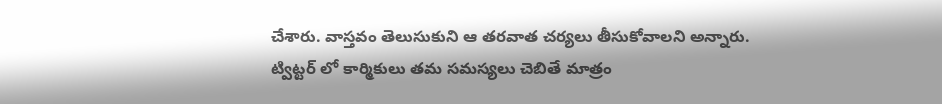చేశారు. వాస్తవం తెలుసుకుని ఆ తరవాత చర్యలు తీసుకోవాలని అన్నారు.
ట్విట్టర్ లో కార్మికులు తమ సమస్యలు చెబితే మాత్రం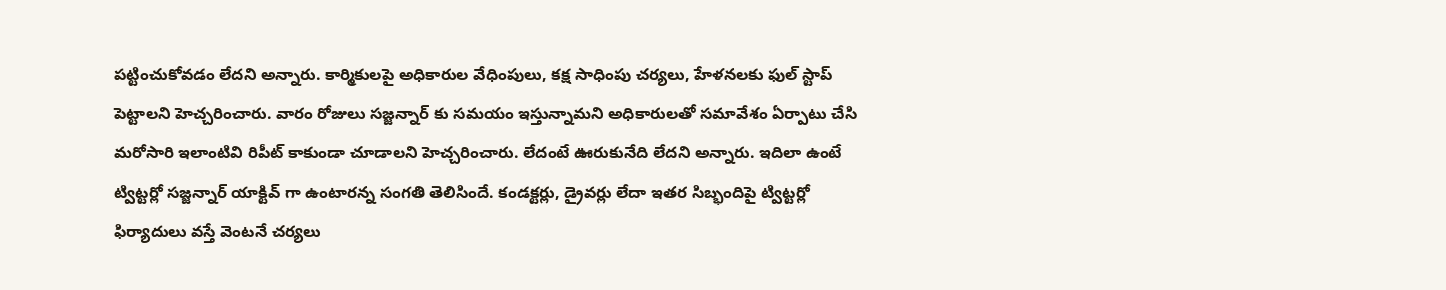పట్టించుకోవడం లేదని అన్నారు. కార్మికులపై అధికారుల వేధింపులు, కక్ష సాధింపు చర్యలు, హేళనలకు ఫుల్ స్టాప్ పెట్టాలని హెచ్చరించారు. వారం రోజులు సజ్జన్నార్ కు సమయం ఇస్తున్నామని అధికారులతో సమావేశం ఏర్పాటు చేసి మరోసారి ఇలాంటివి రిపీట్ కాకుండా చూడాలని హెచ్చరించారు. లేదంటే ఊరుకునేది లేదని అన్నారు. ఇదిలా ఉంటే ట్విట్టర్లో సజ్జన్నార్ యాక్టివ్ గా ఉంటారన్న సంగతి తెలిసిందే. కండక్టర్లు, డ్రైవర్లు లేదా ఇతర సిబ్భందిపై ట్విట్టర్లో ఫిర్యాదులు వస్తే వెంటనే చర్యలు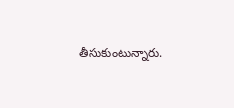తీసుకుంటున్నారు.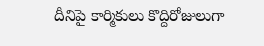దీనిపై కార్మికులు కొద్దిరోజులుగా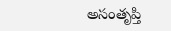అసంతృప్తి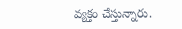వ్యక్తం చేస్తున్నారు.